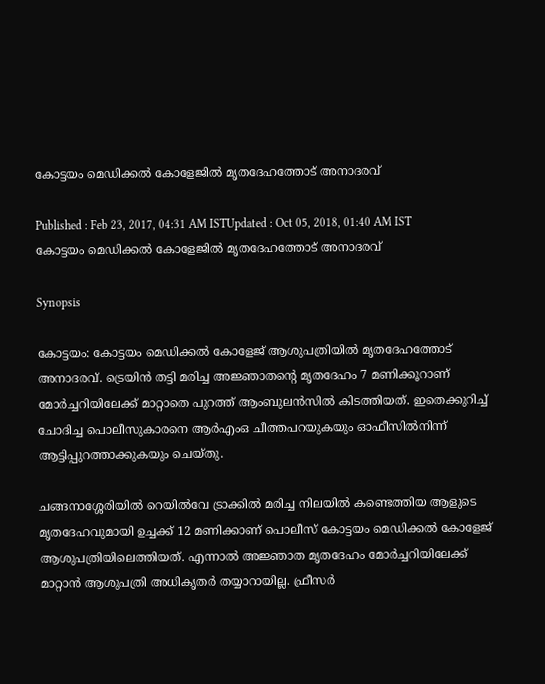കോട്ടയം മെഡിക്കല്‍ കോളേജില്‍ മൃതദേഹത്തോട് അനാദരവ്

Published : Feb 23, 2017, 04:31 AM ISTUpdated : Oct 05, 2018, 01:40 AM IST
കോട്ടയം മെഡിക്കല്‍ കോളേജില്‍ മൃതദേഹത്തോട് അനാദരവ്

Synopsis

കോട്ടയം: കോട്ടയം മെഡിക്കല്‍ കോളേജ് ആശുപത്രിയില്‍ മൃതദേഹത്തോട് അനാദരവ്. ട്രെയിന്‍ തട്ടി മരിച്ച അജ്ഞാതന്‍റെ മൃതദേഹം 7 മണിക്കൂറാണ് മോര്‍ച്ചറിയിലേക്ക് മാറ്റാതെ പുറത്ത് ആംബുലന്‍സില്‍ കിടത്തിയത്. ഇതെക്കുറിച്ച് ചോദിച്ച പൊലീസുകാരനെ ആര്‍എംഒ ചീത്തപറയുകയും ഓഫീസില്‍നിന്ന് ആട്ടിപ്പുറത്താക്കുകയും ചെയ്തു.

ചങ്ങനാശ്ശേരിയില്‍ റെയില്‍വേ ട്രാക്കില്‍ മരിച്ച നിലയില്‍ കണ്ടെത്തിയ ആളുടെ മൃതദേഹവുമായി ഉച്ചക്ക് 12 മണിക്കാണ് പൊലീസ് കോട്ടയം മെഡിക്കല്‍ കോളേജ് ആശുപത്രിയിലെത്തിയത്. എന്നാല്‍ അജ്ഞാത മൃതദേഹം മോര്‍ച്ചറിയിലേക്ക് മാറ്റാന്‍ ആശുപത്രി അധികൃതര്‍ തയ്യാറായില്ല. ഫ്രീസര്‍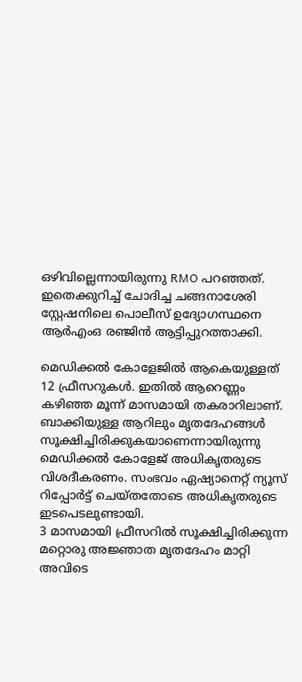ഒഴിവില്ലെന്നായിരുന്നു RMO പറഞ്ഞത്. ഇതെക്കുറിച്ച് ചോദിച്ച ചങ്ങനാശേരി സ്റ്റേഷനിലെ പൊലീസ് ഉദ്യോഗസ്ഥനെ ആര്‍എംഒ രഞ്ജിന്‍ ആട്ടിപ്പുറത്താക്കി.

മെഡിക്കല്‍ കോളേജില്‍ ആകെയുള്ളത് 12 ഫ്രീസറുകള്‍. ഇതില്‍ ആറെണ്ണം കഴിഞ്ഞ മൂന്ന് മാസമായി തകരാറിലാണ്. ബാക്കിയുള്ള ആറിലും മൃതദേഹങ്ങള്‍ സൂക്ഷിച്ചിരിക്കുകയാണെന്നായിരുന്നു മെഡിക്കല്‍ കോളേജ് അധികൃതരുടെ വിശദീകരണം. സംഭവം ഏഷ്യാനെറ്റ് ന്യൂസ് റിപ്പോര്‍ട്ട് ചെയ്തതോടെ അധികൃതരുടെ ഇടപെടലുണ്ടായി.
3 മാസമായി ഫ്രീസറില്‍ സൂക്ഷിച്ചിരിക്കുന്ന മറ്റൊരു അജ്ഞാത മൃതദേഹം മാറ്റി അവിടെ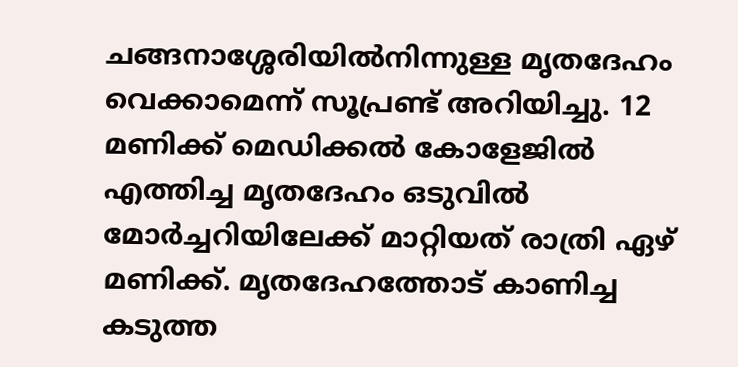ചങ്ങനാശ്ശേരിയില്‍നിന്നുള്ള മൃതദേഹം വെക്കാമെന്ന് സൂപ്രണ്ട് അറിയിച്ചു. 12 മണിക്ക് മെഡിക്കല്‍ കോളേജില്‍ എത്തിച്ച മൃതദേഹം ഒടുവില്‍ മോര്‍ച്ചറിയിലേക്ക് മാറ്റിയത് രാത്രി ഏഴ് മണിക്ക്. മൃതദേഹത്തോട് കാണിച്ച കടുത്ത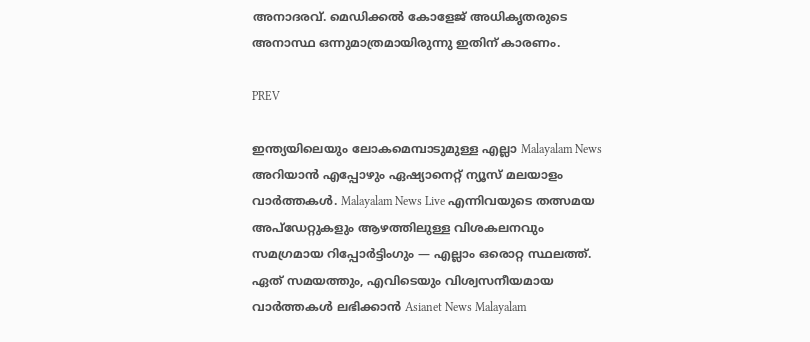അനാദരവ്. മെഡിക്കല്‍ കോളേജ് അധികൃതരുടെ അനാസ്ഥ ഒന്നുമാത്രമായിരുന്നു ഇതിന് കാരണം.

PREV

ഇന്ത്യയിലെയും ലോകമെമ്പാടുമുള്ള എല്ലാ Malayalam News അറിയാൻ എപ്പോഴും ഏഷ്യാനെറ്റ് ന്യൂസ് മലയാളം വാർത്തകൾ. Malayalam News Live എന്നിവയുടെ തത്സമയ അപ്‌ഡേറ്റുകളും ആഴത്തിലുള്ള വിശകലനവും സമഗ്രമായ റിപ്പോർട്ടിംഗും — എല്ലാം ഒരൊറ്റ സ്ഥലത്ത്. ഏത് സമയത്തും, എവിടെയും വിശ്വസനീയമായ വാർത്തകൾ ലഭിക്കാൻ Asianet News Malayalam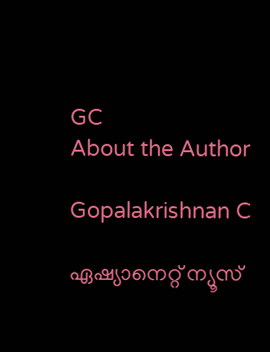GC
About the Author

Gopalakrishnan C

ഏഷ്യാനെറ്റ് ന്യൂസ്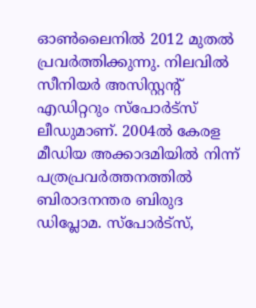ഓണ്‍ലൈനില്‍ 2012 മുതല്‍ പ്രവര്‍ത്തിക്കുന്നു. നിലവില്‍ സീനിയര്‍ അസിസ്റ്റന്‍റ് എഡിറ്ററും സ്പോർട്സ് ലീഡുമാണ്. 2004ൽ കേരള മീഡിയ അക്കാദമിയില്‍ നിന്ന് പത്രപ്രവര്‍ത്തനത്തില്‍ ബിരാദനന്തര ബിരുദ ഡിപ്ലോമ. സ്പോര്‍ട്സ്,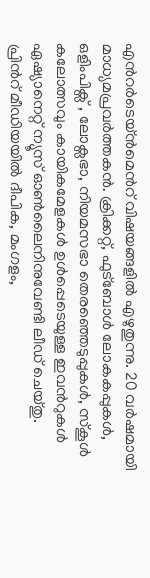എന്‍റര്‍ടെയ്ൻമെന്‍റ് വിഷയങ്ങളില്‍ എഴുതുന്നു. 20 വര്‍ഷമായി മാധ്യമപ്രവര്‍ത്തകൻ. ക്രിക്കറ്റ്, ഫുട്ബോള്‍ ലോകകപ്പുകൾ, ഒളിംപിക്സ് , ലോക്സഭാ, നിയമസഭാ തെരഞ്ഞെടുപ്പുകള്‍, സ്കൂള്‍ കലോത്സവും കായികമേളകള്‍ ഉള്‍പ്പെടെയുള്ള ഇവന്‍റുകള്‍ ഏഷ്യാനെറ്റ് ന്യൂസ് ഓണ്‍ലൈനിനുവേണ്ടി ലീഡ് ചെയ്തു. പ്രിന്‍റ് മീഡിയയില്‍ ദീപിക, മംഗളം,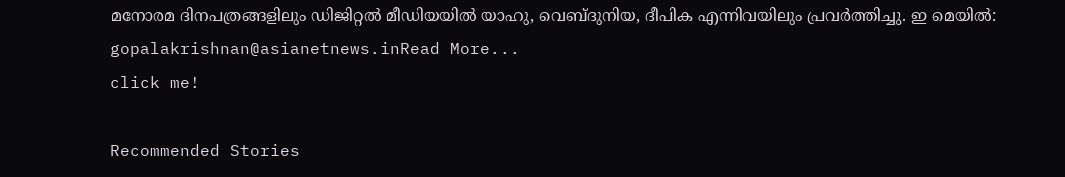മനോരമ ദിനപത്രങ്ങളിലും ഡിജിറ്റൽ മീഡിയയില്‍ യാഹു, വെബ്ദുനിയ, ദീപിക എന്നിവയിലും പ്രവര്‍ത്തിച്ചു. ഇ മെയില്‍: gopalakrishnan@asianetnews.inRead More...
click me!

Recommended Stories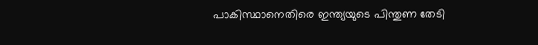പാകിസ്ഥാനെതിരെ ഇന്ത്യയുടെ പിന്തുണ തേടി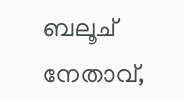ബലൂച് നേതാവ്,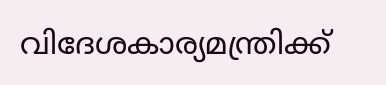വിദേശകാര്യമന്ത്രിക്ക്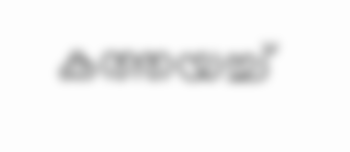കത്തയച്ച്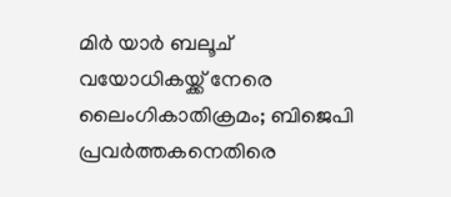മിർ യാർ ബലൂച്
വയോധികയ്ക്ക് നേരെ ലൈംഗികാതിക്രമം; ബിജെപി പ്രവർത്തകനെതിരെ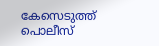കേസെടുത്ത് പൊലീസ്